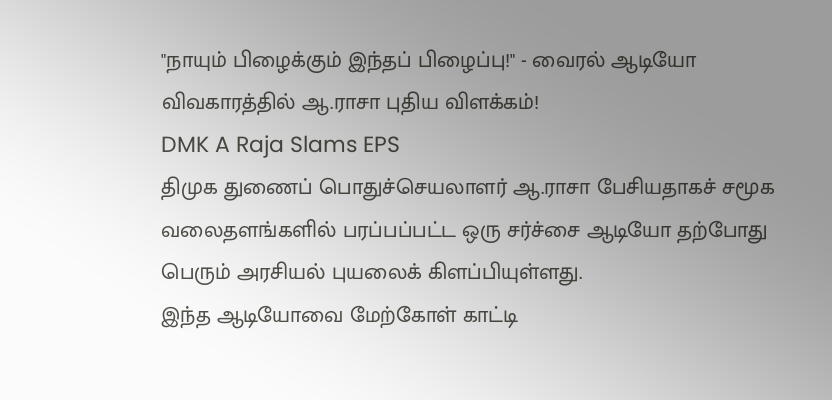"நாயும் பிழைக்கும் இந்தப் பிழைப்பு!" - வைரல் ஆடியோ விவகாரத்தில் ஆ.ராசா புதிய விளக்கம்!
DMK A Raja Slams EPS
திமுக துணைப் பொதுச்செயலாளர் ஆ.ராசா பேசியதாகச் சமூக வலைதளங்களில் பரப்பப்பட்ட ஒரு சர்ச்சை ஆடியோ தற்போது பெரும் அரசியல் புயலைக் கிளப்பியுள்ளது.
இந்த ஆடியோவை மேற்கோள் காட்டி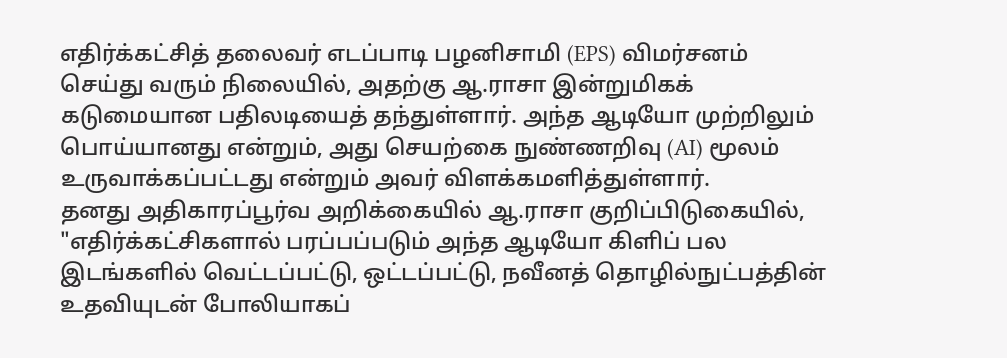எதிர்க்கட்சித் தலைவர் எடப்பாடி பழனிசாமி (EPS) விமர்சனம் செய்து வரும் நிலையில், அதற்கு ஆ.ராசா இன்றுமிகக் கடுமையான பதிலடியைத் தந்துள்ளார். அந்த ஆடியோ முற்றிலும் பொய்யானது என்றும், அது செயற்கை நுண்ணறிவு (AI) மூலம் உருவாக்கப்பட்டது என்றும் அவர் விளக்கமளித்துள்ளார்.
தனது அதிகாரப்பூர்வ அறிக்கையில் ஆ.ராசா குறிப்பிடுகையில், "எதிர்க்கட்சிகளால் பரப்பப்படும் அந்த ஆடியோ கிளிப் பல இடங்களில் வெட்டப்பட்டு, ஒட்டப்பட்டு, நவீனத் தொழில்நுட்பத்தின் உதவியுடன் போலியாகப்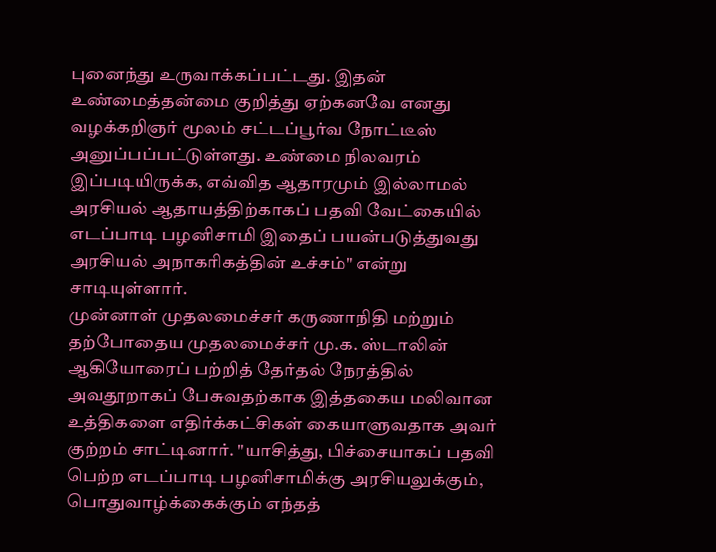புனைந்து உருவாக்கப்பட்டது. இதன் உண்மைத்தன்மை குறித்து ஏற்கனவே எனது வழக்கறிஞர் மூலம் சட்டப்பூர்வ நோட்டீஸ் அனுப்பப்பட்டுள்ளது. உண்மை நிலவரம் இப்படியிருக்க, எவ்வித ஆதாரமும் இல்லாமல் அரசியல் ஆதாயத்திற்காகப் பதவி வேட்கையில் எடப்பாடி பழனிசாமி இதைப் பயன்படுத்துவது அரசியல் அநாகரிகத்தின் உச்சம்" என்று சாடியுள்ளார்.
முன்னாள் முதலமைச்சர் கருணாநிதி மற்றும் தற்போதைய முதலமைச்சர் மு.க. ஸ்டாலின் ஆகியோரைப் பற்றித் தேர்தல் நேரத்தில் அவதூறாகப் பேசுவதற்காக இத்தகைய மலிவான உத்திகளை எதிர்க்கட்சிகள் கையாளுவதாக அவர் குற்றம் சாட்டினார். "யாசித்து, பிச்சையாகப் பதவி பெற்ற எடப்பாடி பழனிசாமிக்கு அரசியலுக்கும், பொதுவாழ்க்கைக்கும் எந்தத்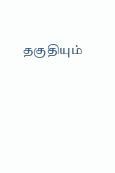தகுதியும்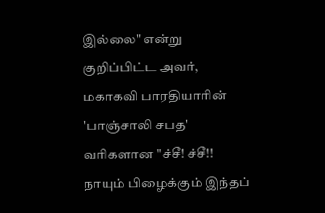இல்லை" என்று குறிப்பிட்ட அவர், மகாகவி பாரதியாரின் 'பாஞ்சாலி சபத' வரிகளான "ச்சீ! ச்சீ!! நாயும் பிழைக்கும் இந்தப்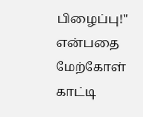பிழைப்பு!" என்பதை மேற்கோள் காட்டி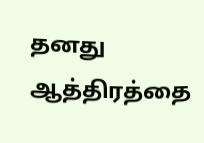தனது ஆத்திரத்தை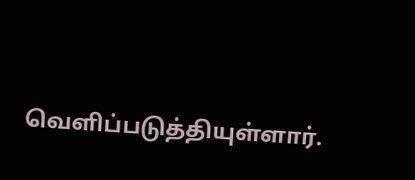வெளிப்படுத்தியுள்ளார்.